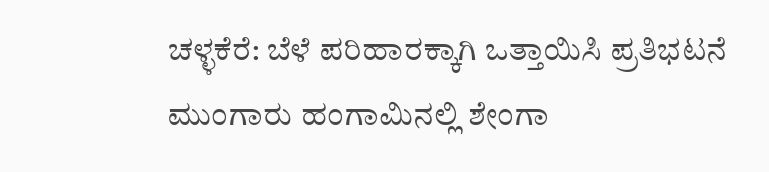ಚಳ್ಳಕೆರೆ: ಬೆಳೆ ಪರಿಹಾರಕ್ಕಾಗಿ ಒತ್ತಾಯಿಸಿ ಪ್ರತಿಭಟನೆ
ಮುಂಗಾರು ಹಂಗಾಮಿನಲ್ಲಿ ಶೇಂಗಾ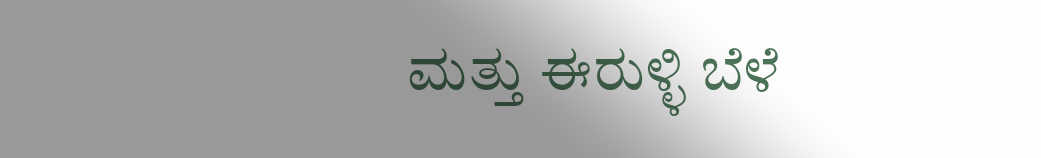ಮತ್ತು ಈರುಳ್ಳಿ ಬೆಳೆ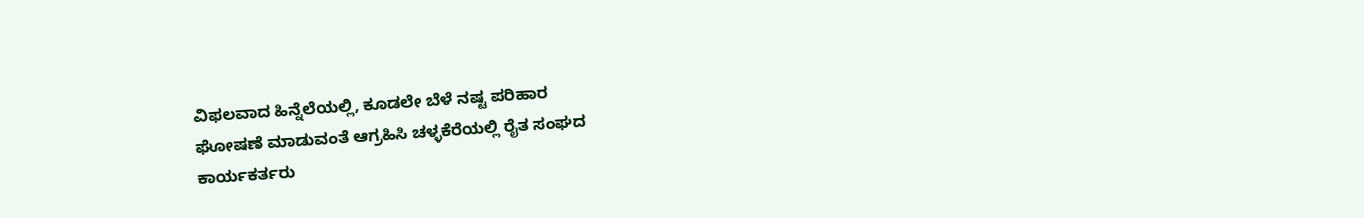ವಿಫಲವಾದ ಹಿನ್ನೆಲೆಯಲ್ಲಿ, ಕೂಡಲೇ ಬೆಳೆ ನಷ್ಟ ಪರಿಹಾರ
ಘೋಷಣೆ ಮಾಡುವಂತೆ ಆಗ್ರಹಿಸಿ ಚಳ್ಳಕೆರೆಯಲ್ಲಿ ರೈತ ಸಂಘದ
ಕಾರ್ಯಕರ್ತರು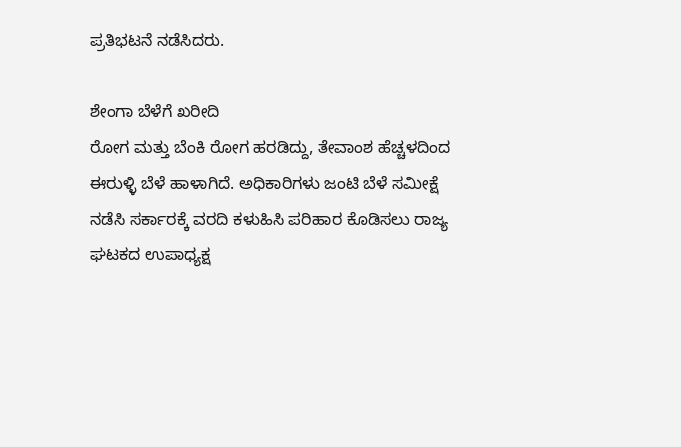ಪ್ರತಿಭಟನೆ ನಡೆಸಿದರು.

ಶೇಂಗಾ ಬೆಳೆಗೆ ಖರೀದಿ
ರೋಗ ಮತ್ತು ಬೆಂಕಿ ರೋಗ ಹರಡಿದ್ದು, ತೇವಾಂಶ ಹೆಚ್ಚಳದಿಂದ
ಈರುಳ್ಳಿ ಬೆಳೆ ಹಾಳಾಗಿದೆ. ಅಧಿಕಾರಿಗಳು ಜಂಟಿ ಬೆಳೆ ಸಮೀಕ್ಷೆ
ನಡೆಸಿ ಸರ್ಕಾರಕ್ಕೆ ವರದಿ ಕಳುಹಿಸಿ ಪರಿಹಾರ ಕೊಡಿಸಲು ರಾಜ್ಯ
ಘಟಕದ ಉಪಾಧ್ಯಕ್ಷ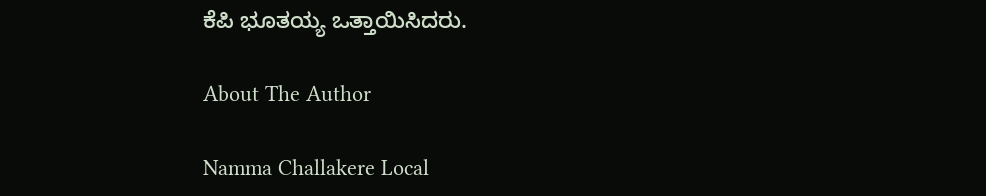ಕೆಪಿ ಭೂತಯ್ಯ ಒತ್ತಾಯಿಸಿದರು.

About The Author

Namma Challakere Local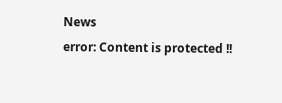News
error: Content is protected !!